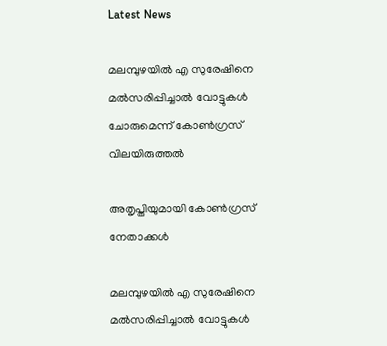Latest News

മലമ്പുഴയില്‍ എ സുരേഷിനെ മല്‍സരിപ്പിച്ചാല്‍ വോട്ടുകള്‍ ചോരുമെന്ന് കോണ്‍ഗ്രസ് വിലയിരുത്തല്‍

അതൃപ്തിയുമായി കോണ്‍ഗ്രസ് നേതാക്കള്‍

മലമ്പുഴയില്‍ എ സുരേഷിനെ മല്‍സരിപ്പിച്ചാല്‍ വോട്ടുകള്‍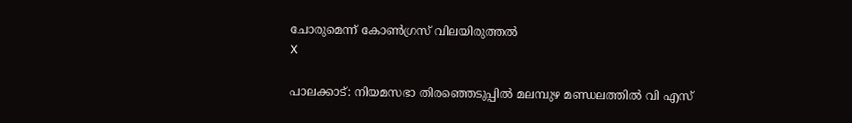ചോരുമെന്ന് കോണ്‍ഗ്രസ് വിലയിരുത്തല്‍
X

പാലക്കാട്: നിയമസഭാ തിരഞ്ഞെടുപ്പില്‍ മലമ്പുഴ മണ്ഡലത്തില്‍ വി എസ്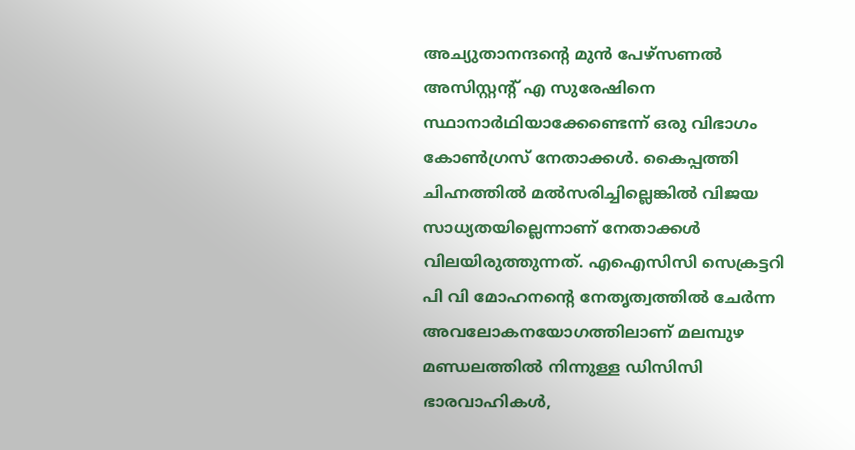അച്യുതാനന്ദന്റെ മുന്‍ പേഴ്സണല്‍ അസിസ്റ്റന്റ് എ സുരേഷിനെ സ്ഥാനാര്‍ഥിയാക്കേണ്ടെന്ന് ഒരു വിഭാഗം കോണ്‍ഗ്രസ് നേതാക്കള്‍. കൈപ്പത്തി ചിഹ്നത്തില്‍ മല്‍സരിച്ചില്ലെങ്കില്‍ വിജയ സാധ്യതയില്ലെന്നാണ് നേതാക്കള്‍ വിലയിരുത്തുന്നത്. എഐസിസി സെക്രട്ടറി പി വി മോഹനന്റെ നേതൃത്വത്തില്‍ ചേര്‍ന്ന അവലോകനയോഗത്തിലാണ് മലമ്പുഴ മണ്ഡലത്തില്‍ നിന്നുള്ള ഡിസിസി ഭാരവാഹികള്‍,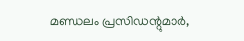മണ്ഡലം പ്രസിഡന്റുമാര്‍,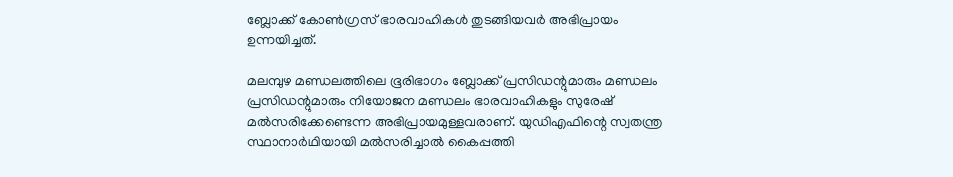ബ്ലോക്ക് കോണ്‍ഗ്രസ് ഭാരവാഹികള്‍ തുടങ്ങിയവര്‍ അഭിപ്രായം ഉന്നയിച്ചത്.

മലമ്പുഴ മണ്ഡലത്തിലെ ഭൂരിഭാഗം ബ്ലോക്ക് പ്രസിഡന്റുമാരും മണ്ഡലം പ്രസിഡന്റുമാരും നിയോജന മണ്ഡലം ഭാരവാഹികളും സുരേഷ് മല്‍സരിക്കേണ്ടെന്ന അഭിപ്രായമുള്ളവരാണ്. യുഡിഎഫിന്റെ സ്വതന്ത്ര സ്ഥാനാര്‍ഥിയായി മല്‍സരിച്ചാല്‍ കൈപ്പത്തി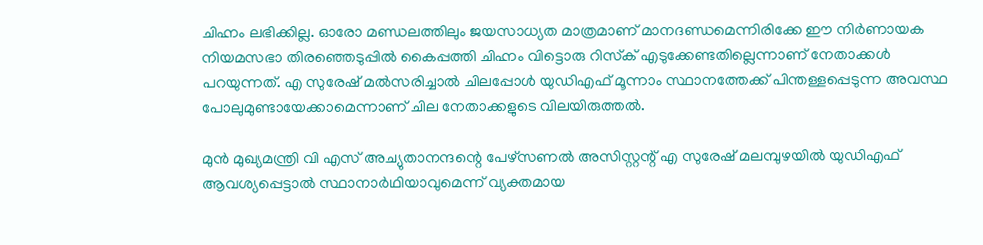ചിഹ്നം ലഭിക്കില്ല. ഓരോ മണ്ഡലത്തിലും ജയസാധ്യത മാത്രമാണ് മാനദണ്ഡമെന്നിരിക്കേ ഈ നിര്‍ണായക നിയമസഭാ തിരഞ്ഞെടുപ്പില്‍ കൈപ്പത്തി ചിഹ്നം വിട്ടൊരു റിസ്‌ക് എടുക്കേണ്ടതില്ലെന്നാണ് നേതാക്കള്‍ പറയുന്നത്. എ സുരേഷ് മല്‍സരിച്ചാല്‍ ചിലപ്പോള്‍ യുഡിഎഫ് മൂന്നാം സ്ഥാനത്തേക്ക് പിന്തള്ളപ്പെടുന്ന അവസ്ഥ പോലുമുണ്ടായേക്കാമെന്നാണ് ചില നേതാക്കളുടെ വിലയിരുത്തല്‍.

മുന്‍ മുഖ്യമന്ത്രി വി എസ് അച്യുതാനന്ദന്റെ പേഴ്സണല്‍ അസിസ്റ്റന്റ് എ സുരേഷ് മലമ്പുഴയില്‍ യുഡിഎഫ് ആവശ്യപ്പെട്ടാല്‍ സ്ഥാനാര്‍ഥിയാവുമെന്ന് വ്യക്തമായ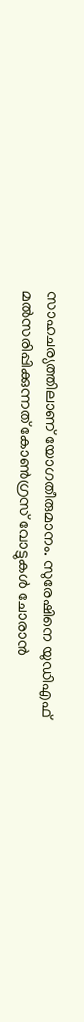സാഹചര്യത്തിലാണ് യോഗതീരുമാനം. സുരേഷിനെ യുഡിഎഫ് മല്‍സരിപ്പിക്കുന്നത് കോണ്‍ഗ്രസ് വോട്ടുകള്‍ ചോരാന്‍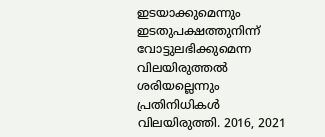ഇടയാക്കുമെന്നും ഇടതുപക്ഷത്തുനിന്ന് വോട്ടുലഭിക്കുമെന്ന വിലയിരുത്തല്‍ ശരിയല്ലെന്നും പ്രതിനിധികള്‍ വിലയിരുത്തി. 2016, 2021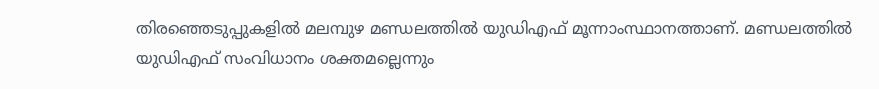തിരഞ്ഞെടുപ്പുകളില്‍ മലമ്പുഴ മണ്ഡലത്തില്‍ യുഡിഎഫ് മൂന്നാംസ്ഥാനത്താണ്. മണ്ഡലത്തില്‍ യുഡിഎഫ് സംവിധാനം ശക്തമല്ലെന്നും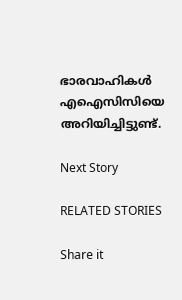ഭാരവാഹികള്‍ എഐസിസിയെ അറിയിച്ചിട്ടുണ്ട്.

Next Story

RELATED STORIES

Share it